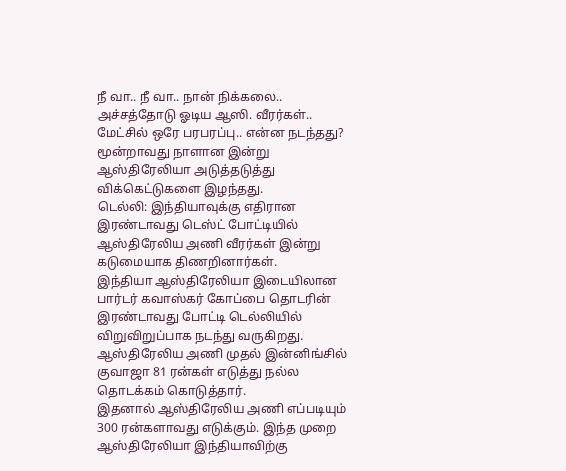நீ வா.. நீ வா.. நான் நிக்கலை.. அச்சத்தோடு ஓடிய ஆஸி. வீரர்கள்.. மேட்சில் ஒரே பரபரப்பு.. என்ன நடந்தது?
மூன்றாவது நாளான இன்று ஆஸ்திரேலியா அடுத்தடுத்து விக்கெட்டுகளை இழந்தது.
டெல்லி: இந்தியாவுக்கு எதிரான இரண்டாவது டெஸ்ட் போட்டியில் ஆஸ்திரேலிய அணி வீரர்கள் இன்று கடுமையாக திணறினார்கள்.
இந்தியா ஆஸ்திரேலியா இடையிலான பார்டர் கவாஸ்கர் கோப்பை தொடரின் இரண்டாவது போட்டி டெல்லியில் விறுவிறுப்பாக நடந்து வருகிறது. ஆஸ்திரேலிய அணி முதல் இன்னிங்சில் குவாஜா 81 ரன்கள் எடுத்து நல்ல தொடக்கம் கொடுத்தார்.
இதனால் ஆஸ்திரேலிய அணி எப்படியும் 300 ரன்களாவது எடுக்கும். இந்த முறை ஆஸ்திரேலியா இந்தியாவிற்கு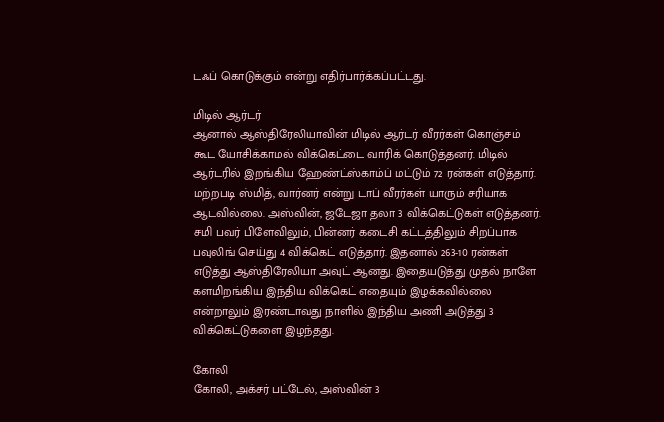டஃப் கொடுக்கும் என்று எதிர்பார்க்கப்பட்டது.

மிடில் ஆர்டர்
ஆனால் ஆஸ்திரேலியாவின் மிடில் ஆர்டர் வீரர்கள் கொஞ்சம் கூட யோசிக்காமல் விக்கெட்டை வாரிக் கொடுத்தனர். மிடில் ஆர்டரில் இறங்கிய ஹேண்ட்ஸ்காம்ப் மட்டும் 72 ரன்கள் எடுத்தார். மற்றபடி ஸ்மித், வார்னர் என்று டாப் வீரர்கள் யாரும் சரியாக ஆடவில்லை. அஸ்வின், ஜடேஜா தலா 3 விக்கெட்டுகள் எடுத்தனர். சமி பவர் பிளேவிலும், பின்னர் கடைசி கட்டத்திலும் சிறப்பாக பவுலிங் செய்து 4 விக்கெட் எடுத்தார். இதனால் 263-10 ரன்கள் எடுத்து ஆஸ்திரேலியா அவுட் ஆனது. இதையடுத்து முதல் நாளே களமிறங்கிய இந்திய விக்கெட் எதையும் இழக்கவில்லை என்றாலும் இரண்டாவது நாளில் இந்திய அணி அடுத்து 3 விக்கெட்டுகளை இழந்தது.

கோலி
கோலி, அக்சர் பட்டேல், அஸ்வின் 3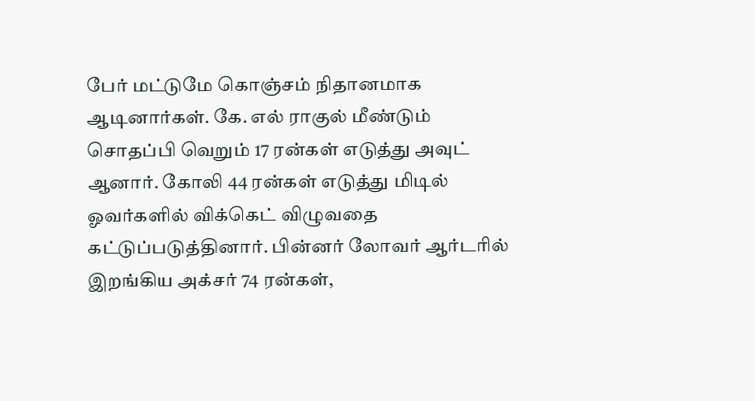பேர் மட்டுமே கொஞ்சம் நிதானமாக ஆடினார்கள். கே. எல் ராகுல் மீண்டும் சொதப்பி வெறும் 17 ரன்கள் எடுத்து அவுட் ஆனார். கோலி 44 ரன்கள் எடுத்து மிடில் ஓவர்களில் விக்கெட் விழுவதை கட்டுப்படுத்தினார். பின்னர் லோவர் ஆர்டரில் இறங்கிய அக்சர் 74 ரன்கள்,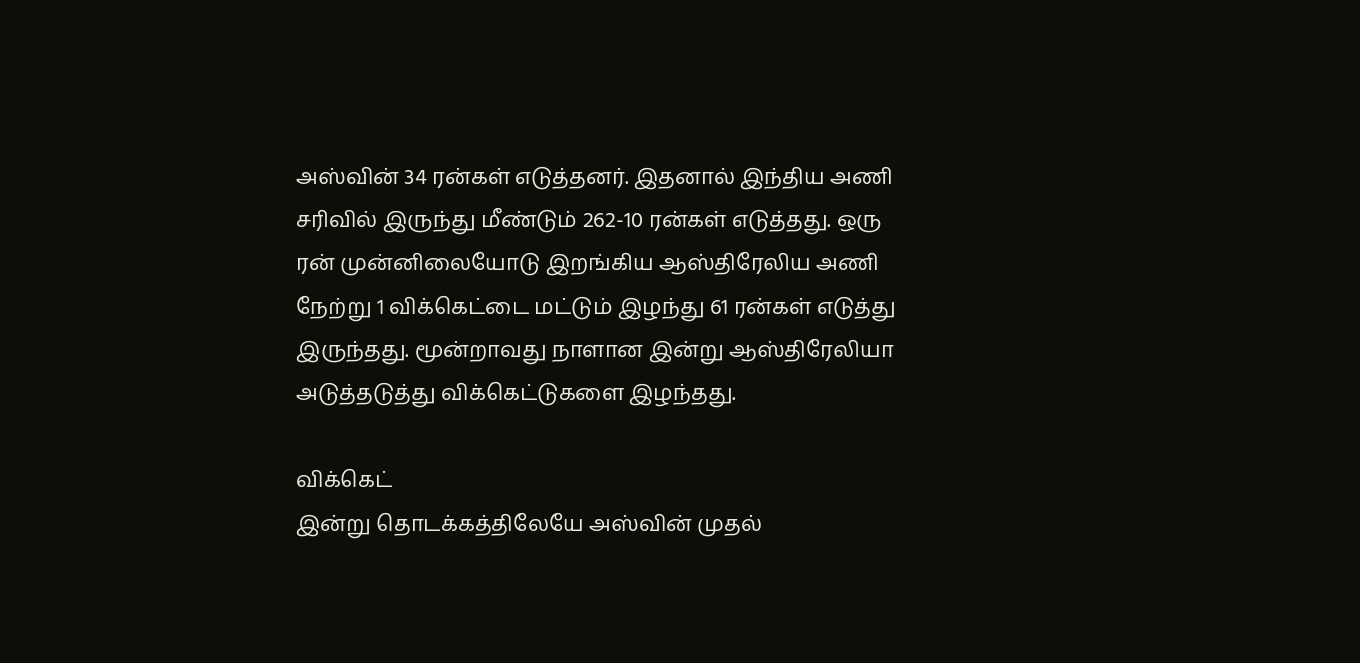அஸ்வின் 34 ரன்கள் எடுத்தனர். இதனால் இந்திய அணி சரிவில் இருந்து மீண்டும் 262-10 ரன்கள் எடுத்தது. ஒரு ரன் முன்னிலையோடு இறங்கிய ஆஸ்திரேலிய அணி நேற்று 1 விக்கெட்டை மட்டும் இழந்து 61 ரன்கள் எடுத்து இருந்தது. மூன்றாவது நாளான இன்று ஆஸ்திரேலியா அடுத்தடுத்து விக்கெட்டுகளை இழந்தது.

விக்கெட்
இன்று தொடக்கத்திலேயே அஸ்வின் முதல்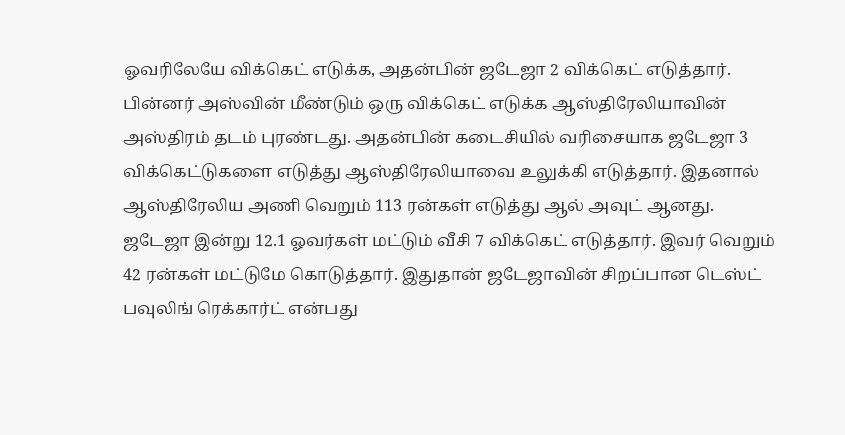ஓவரிலேயே விக்கெட் எடுக்க, அதன்பின் ஜடேஜா 2 விக்கெட் எடுத்தார். பின்னர் அஸ்வின் மீண்டும் ஒரு விக்கெட் எடுக்க ஆஸ்திரேலியாவின் அஸ்திரம் தடம் புரண்டது. அதன்பின் கடைசியில் வரிசையாக ஜடேஜா 3 விக்கெட்டுகளை எடுத்து ஆஸ்திரேலியாவை உலுக்கி எடுத்தார். இதனால் ஆஸ்திரேலிய அணி வெறும் 113 ரன்கள் எடுத்து ஆல் அவுட் ஆனது. ஜடேஜா இன்று 12.1 ஓவர்கள் மட்டும் வீசி 7 விக்கெட் எடுத்தார். இவர் வெறும் 42 ரன்கள் மட்டுமே கொடுத்தார். இதுதான் ஜடேஜாவின் சிறப்பான டெஸ்ட் பவுலிங் ரெக்கார்ட் என்பது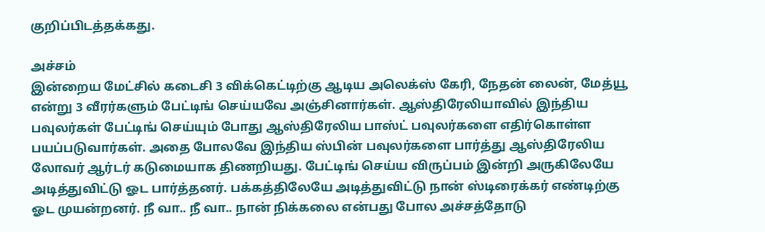குறிப்பிடத்தக்கது.

அச்சம்
இன்றைய மேட்சில் கடைசி 3 விக்கெட்டிற்கு ஆடிய அலெக்ஸ் கேரி, நேதன் லைன், மேத்யூ என்று 3 வீரர்களும் பேட்டிங் செய்யவே அஞ்சினார்கள். ஆஸ்திரேலியாவில் இந்திய பவுலர்கள் பேட்டிங் செய்யும் போது ஆஸ்திரேலிய பாஸ்ட் பவுலர்களை எதிர்கொள்ள பயப்படுவார்கள். அதை போலவே இந்திய ஸ்பின் பவுலர்களை பார்த்து ஆஸ்திரேலிய லோவர் ஆர்டர் கடுமையாக திணறியது. பேட்டிங் செய்ய விருப்பம் இன்றி அருகிலேயே அடித்துவிட்டு ஓட பார்த்தனர். பக்கத்திலேயே அடித்துவிட்டு நான் ஸ்டிரைக்கர் எண்டிற்கு ஓட முயன்றனர். நீ வா.. நீ வா.. நான் நிக்கலை என்பது போல அச்சத்தோடு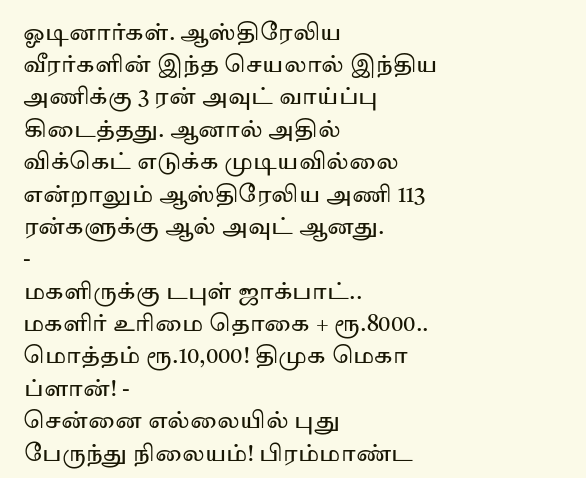ஓடினார்கள். ஆஸ்திரேலிய வீரர்களின் இந்த செயலால் இந்திய அணிக்கு 3 ரன் அவுட் வாய்ப்பு கிடைத்தது. ஆனால் அதில் விக்கெட் எடுக்க முடியவில்லை என்றாலும் ஆஸ்திரேலிய அணி 113 ரன்களுக்கு ஆல் அவுட் ஆனது.
-
மகளிருக்கு டபுள் ஜாக்பாட்.. மகளிர் உரிமை தொகை + ரூ.8000.. மொத்தம் ரூ.10,000! திமுக மெகா ப்ளான்! -
சென்னை எல்லையில் புது பேருந்து நிலையம்! பிரம்மாண்ட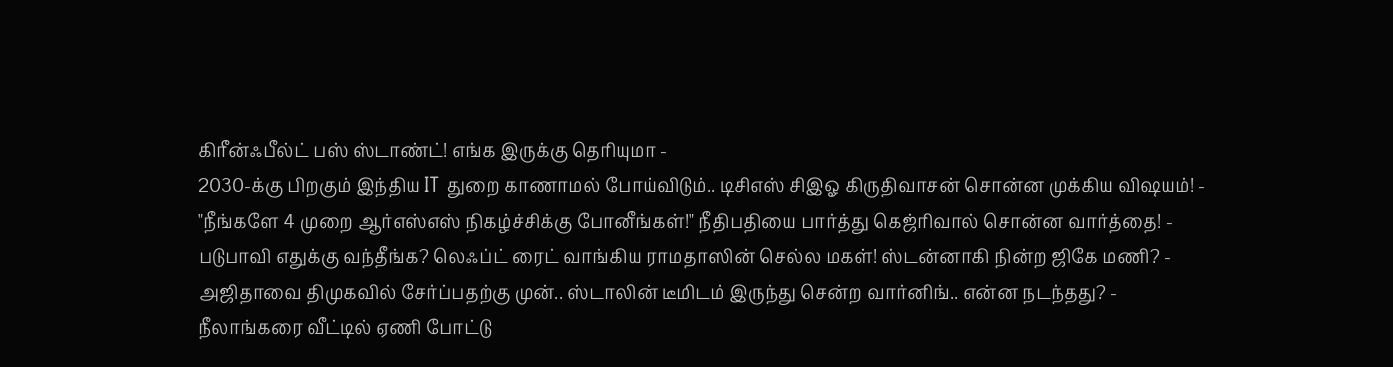கிரீன்ஃபீல்ட் பஸ் ஸ்டாண்ட்! எங்க இருக்கு தெரியுமா -
2030-க்கு பிறகும் இந்திய IT துறை காணாமல் போய்விடும்.. டிசிஎஸ் சிஇஓ கிருதிவாசன் சொன்ன முக்கிய விஷயம்! -
"நீங்களே 4 முறை ஆர்எஸ்எஸ் நிகழ்ச்சிக்கு போனீங்கள்!" நீதிபதியை பார்த்து கெஜ்ரிவால் சொன்ன வார்த்தை! -
படுபாவி எதுக்கு வந்தீங்க? லெஃப்ட் ரைட் வாங்கிய ராமதாஸின் செல்ல மகள்! ஸ்டன்னாகி நின்ற ஜிகே மணி? -
அஜிதாவை திமுகவில் சேர்ப்பதற்கு முன்.. ஸ்டாலின் டீமிடம் இருந்து சென்ற வார்னிங்.. என்ன நடந்தது? -
நீலாங்கரை வீட்டில் ஏணி போட்டு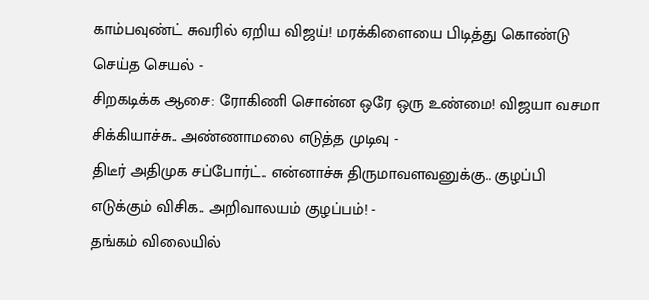காம்பவுண்ட் சுவரில் ஏறிய விஜய்! மரக்கிளையை பிடித்து கொண்டு செய்த செயல் -
சிறகடிக்க ஆசை: ரோகிணி சொன்ன ஒரே ஒரு உண்மை! விஜயா வசமா சிக்கியாச்சு.. அண்ணாமலை எடுத்த முடிவு -
திடீர் அதிமுக சப்போர்ட்.. என்னாச்சு திருமாவளவனுக்கு.. குழப்பி எடுக்கும் விசிக.. அறிவாலயம் குழப்பம்! -
தங்கம் விலையில்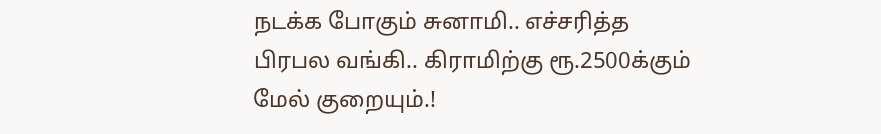நடக்க போகும் சுனாமி.. எச்சரித்த பிரபல வங்கி.. கிராமிற்கு ரூ.2500க்கும் மேல் குறையும்.!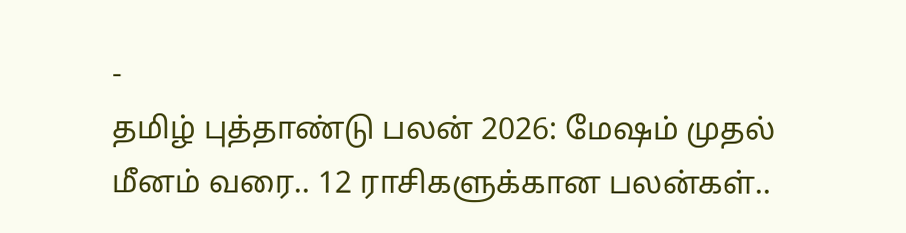-
தமிழ் புத்தாண்டு பலன் 2026: மேஷம் முதல் மீனம் வரை.. 12 ராசிகளுக்கான பலன்கள்..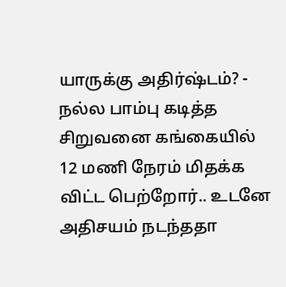யாருக்கு அதிர்ஷ்டம்? -
நல்ல பாம்பு கடித்த சிறுவனை கங்கையில் 12 மணி நேரம் மிதக்க விட்ட பெற்றோர்.. உடனே அதிசயம் நடந்ததா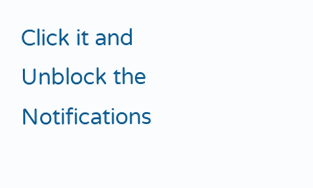Click it and Unblock the Notifications